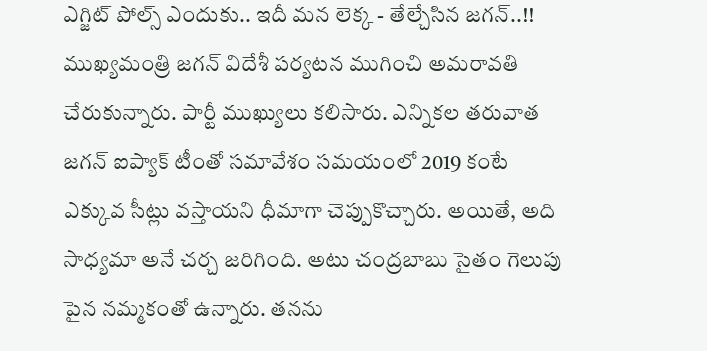ఎగ్జిట్ పోల్స్ ఎందుకు.. ఇదీ మన లెక్క - తేల్చేసిన జగన్..!!
ముఖ్యమంత్రి జగన్ విదేశీ పర్యటన ముగించి అమరావతి చేరుకున్నారు. పార్టీ ముఖ్యులు కలిసారు. ఎన్నికల తరువాత జగన్ ఐప్యాక్ టీంతో సమావేశం సమయంలో 2019 కంటే ఎక్కువ సీట్లు వస్తాయని ధీమాగా చెప్పుకొచ్చారు. అయితే, అది సాధ్యమా అనే చర్చ జరిగింది. అటు చంద్రబాబు సైతం గెలుపు పైన నమ్మకంతో ఉన్నారు. తనను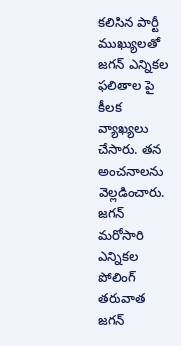కలిసిన పార్టీ ముఖ్యులతో జగన్ ఎన్నికల ఫలితాల పై కీలక వ్యాఖ్యలు చేసారు. తన అంచనాలను వెల్లడించారు.
జగన్ మరోసారి
ఎన్నికల పోలింగ్ తరువాత జగన్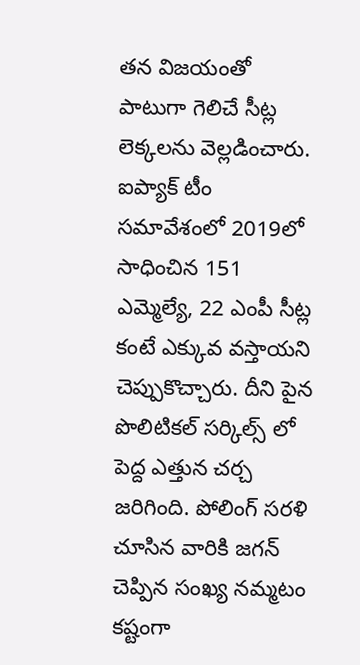తన విజయంతో పాటుగా గెలిచే సీట్ల లెక్కలను వెల్లడించారు. ఐప్యాక్ టీం సమావేశంలో 2019లో సాధించిన 151 ఎమ్మెల్యే, 22 ఎంపీ సీట్ల కంటే ఎక్కువ వస్తాయని చెప్పుకొచ్చారు. దీని పైన పొలిటికల్ సర్కిల్స్ లో పెద్ద ఎత్తున చర్చ జరిగింది. పోలింగ్ సరళి చూసిన వారికి జగన్ చెప్పిన సంఖ్య నమ్మటం కష్టంగా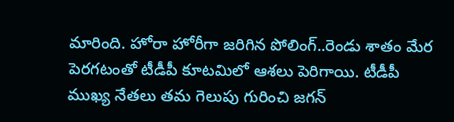మారింది. హోరా హోరీగా జరిగిన పోలింగ్..రెండు శాతం మేర పెరగటంతో టీడీపీ కూటమిలో ఆశలు పెరిగాయి. టీడీపీ ముఖ్య నేతలు తమ గెలుపు గురించి జగన్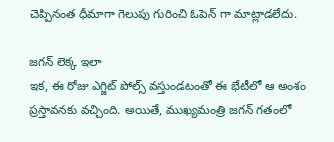చెప్పినంత ధీమాగా గెలుపు గురించి ఓపెన్ గా మాట్లాడలేదు.

జగన్ లెక్క ఇలా
ఇక, ఈ రోజు ఎగ్జిట్ పోల్స్ వస్తుండటంతో ఈ భేటీలో ఆ అంశం ప్రస్తావనకు వచ్చింది. అయితే, ముఖ్యమంత్రి జగన్ గతంలో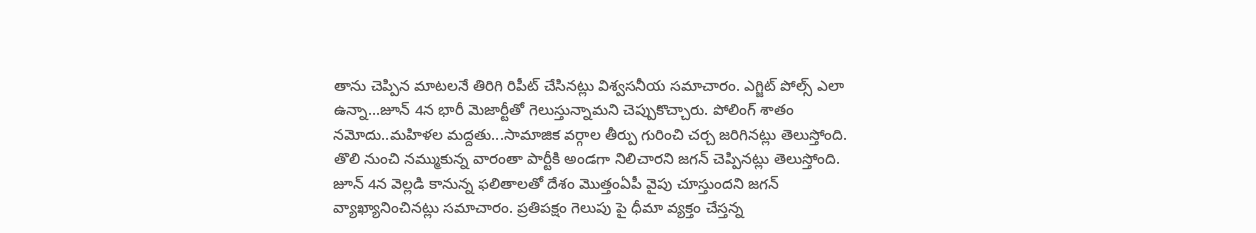తాను చెప్పిన మాటలనే తిరిగి రిపీట్ చేసినట్లు విశ్వసనీయ సమాచారం. ఎగ్జిట్ పోల్స్ ఎలా ఉన్నా...జూన్ 4న భారీ మెజార్టీతో గెలుస్తున్నామని చెప్పుకొచ్చారు. పోలింగ్ శాతం నమోదు..మహిళల మద్దతు...సామాజిక వర్గాల తీర్పు గురించి చర్చ జరిగినట్లు తెలుస్తోంది. తొలి నుంచి నమ్ముకున్న వారంతా పార్టీకి అండగా నిలిచారని జగన్ చెప్పినట్లు తెలుస్తోంది. జూన్ 4న వెల్లడి కానున్న ఫలితాలతో దేశం మొత్తంఏపీ వైపు చూస్తుందని జగన్ వ్యాఖ్యానించినట్లు సమాచారం. ప్రతిపక్షం గెలుపు పై ధీమా వ్యక్తం చేస్తన్న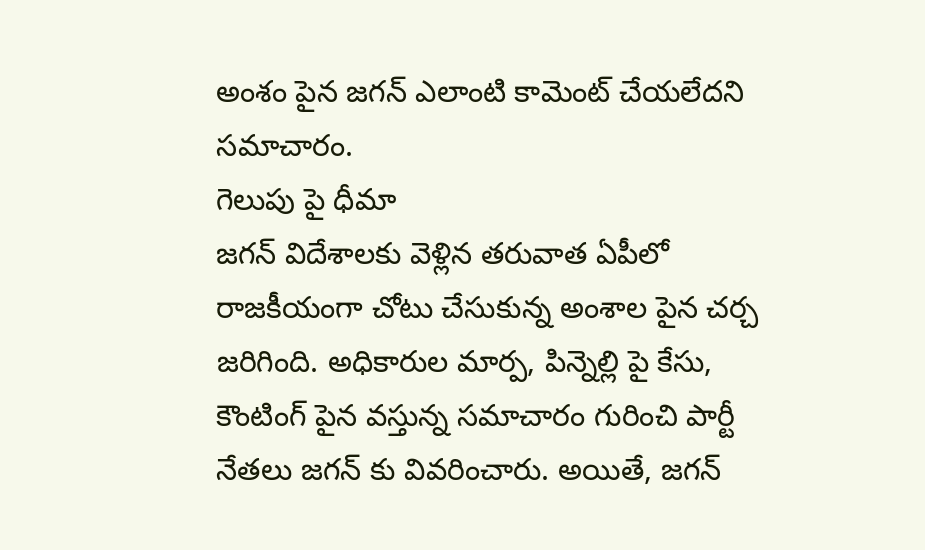అంశం పైన జగన్ ఎలాంటి కామెంట్ చేయలేదని సమాచారం.
గెలుపు పై ధీమా
జగన్ విదేశాలకు వెళ్లిన తరువాత ఏపీలో రాజకీయంగా చోటు చేసుకున్న అంశాల పైన చర్చ జరిగింది. అధికారుల మార్ప, పిన్నెల్లి పై కేసు, కౌంటింగ్ పైన వస్తున్న సమాచారం గురించి పార్టీ నేతలు జగన్ కు వివరించారు. అయితే, జగన్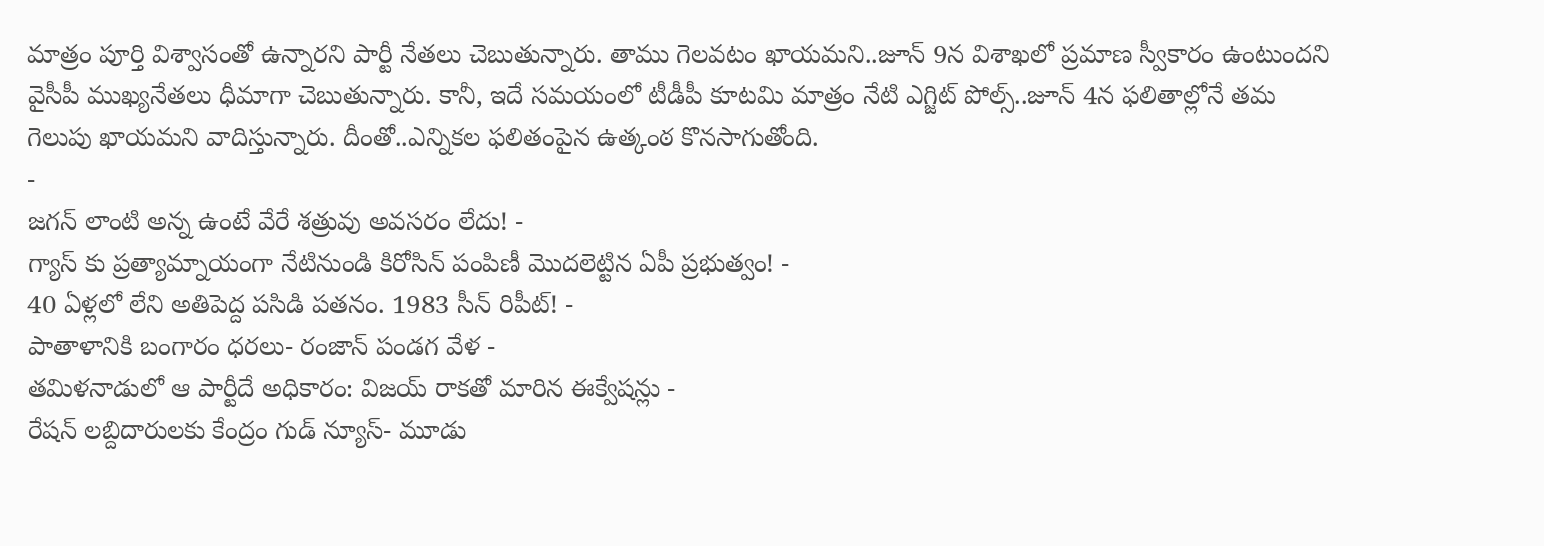మాత్రం పూర్తి విశ్వాసంతో ఉన్నారని పార్టీ నేతలు చెబుతున్నారు. తాము గెలవటం ఖాయమని..జూన్ 9న విశాఖలో ప్రమాణ స్వీకారం ఉంటుందని వైసీపీ ముఖ్యనేతలు ధీమాగా చెబుతున్నారు. కానీ, ఇదే సమయంలో టీడీపీ కూటమి మాత్రం నేటి ఎగ్జిట్ పోల్స్..జూన్ 4న ఫలితాల్లోనే తమ గెలుపు ఖాయమని వాదిస్తున్నారు. దీంతో..ఎన్నికల ఫలితంపైన ఉత్కంఠ కొనసాగుతోంది.
-
జగన్ లాంటి అన్న ఉంటే వేరే శత్రువు అవసరం లేదు! -
గ్యాస్ కు ప్రత్యామ్నాయంగా నేటినుండి కిరోసిన్ పంపిణీ మొదలెట్టిన ఏపీ ప్రభుత్వం! -
40 ఏళ్లలో లేని అతిపెద్ద పసిడి పతనం. 1983 సీన్ రిపీట్! -
పాతాళానికి బంగారం ధరలు- రంజాన్ పండగ వేళ -
తమిళనాడులో ఆ పార్టీదే అధికారం: విజయ్ రాకతో మారిన ఈక్వేషన్లు -
రేషన్ లబ్దిదారులకు కేంద్రం గుడ్ న్యూస్- మూడు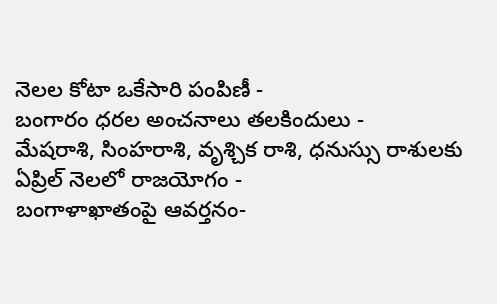నెలల కోటా ఒకేసారి పంపిణీ -
బంగారం ధరల అంచనాలు తలకిందులు -
మేషరాశి, సింహరాశి, వృశ్చిక రాశి, ధనుస్సు రాశులకు ఏప్రిల్ నెలలో రాజయోగం -
బంగాళాఖాతంపై ఆవర్తనం-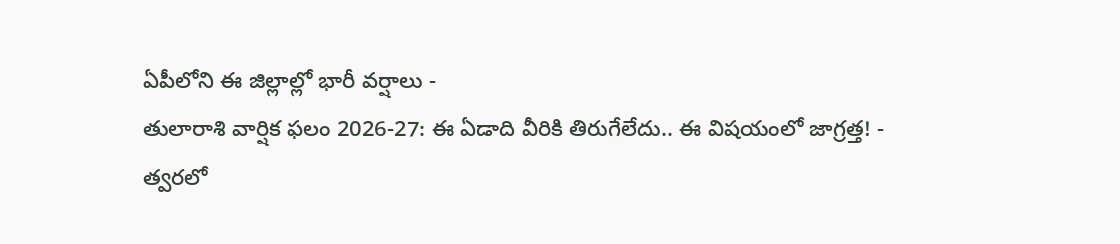ఏపీలోని ఈ జిల్లాల్లో భారీ వర్షాలు -
తులారాశి వార్షిక ఫలం 2026-27: ఈ ఏడాది వీరికి తిరుగేలేదు.. ఈ విషయంలో జాగ్రత్త! -
త్వరలో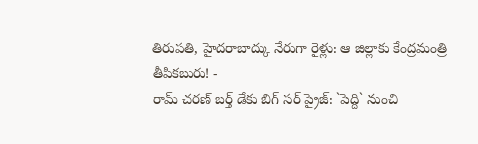తిరుపతి, హైదరాబాద్కు నేరుగా రైళ్లు: ఆ జిల్లాకు కేంద్రమంత్రి తీపికబురు! -
రామ్ చరణ్ బర్త్ డేకు బిగ్ సర్ ప్రైజ్: `పెద్ది` నుంచి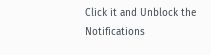Click it and Unblock the Notifications